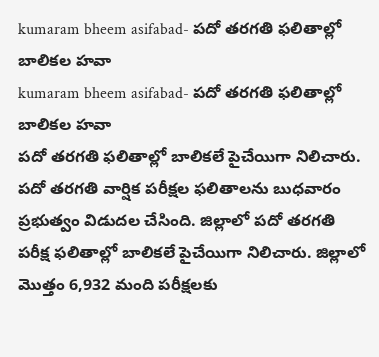kumaram bheem asifabad- పదో తరగతి ఫలితాల్లో బాలికల హవా
kumaram bheem asifabad- పదో తరగతి ఫలితాల్లో బాలికల హవా
పదో తరగతి ఫలితాల్లో బాలికలే పైచేయిగా నిలిచారు. పదో తరగతి వార్షిక పరీక్షల ఫలితాలను బుధవారం ప్రభుత్వం విడుదల చేసింది. జిల్లాలో పదో తరగతి పరీక్ష ఫలితాల్లో బాలికలే పైచేయిగా నిలిచారు. జిల్లాలో మొత్తం 6,932 మంది పరీక్షలకు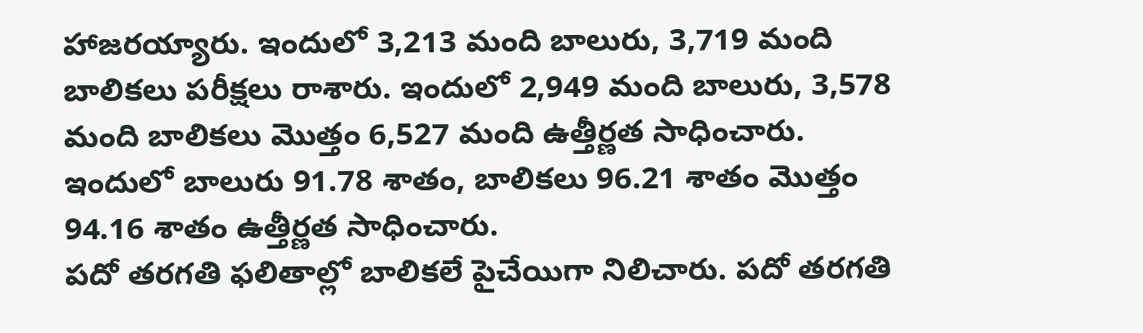హాజరయ్యారు. ఇందులో 3,213 మంది బాలురు, 3,719 మంది బాలికలు పరీక్షలు రాశారు. ఇందులో 2,949 మంది బాలురు, 3,578 మంది బాలికలు మొత్తం 6,527 మంది ఉత్తీర్ణత సాధించారు. ఇందులో బాలురు 91.78 శాతం, బాలికలు 96.21 శాతం మొత్తం 94.16 శాతం ఉత్తీర్ణత సాధించారు.
పదో తరగతి ఫలితాల్లో బాలికలే పైచేయిగా నిలిచారు. పదో తరగతి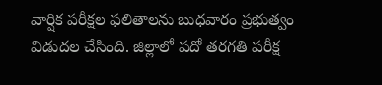వార్షిక పరీక్షల ఫలితాలను బుధవారం ప్రభుత్వం విడుదల చేసింది. జిల్లాలో పదో తరగతి పరీక్ష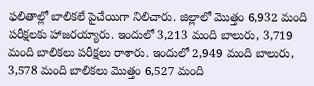ఫలితాల్లో బాలికలే పైచేయిగా నిలిచారు. జిల్లాలో మొత్తం 6,932 మంది పరీక్షలకు హాజరయ్యారు. ఇందులో 3,213 మంది బాలురు, 3,719 మంది బాలికలు పరీక్షలు రాశారు. ఇందులో 2,949 మంది బాలురు, 3,578 మంది బాలికలు మొత్తం 6,527 మంది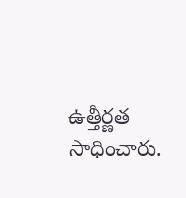ఉత్తీర్ణత సాధించారు.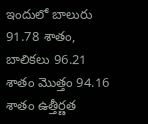ఇందులో బాలురు 91.78 శాతం, బాలికలు 96.21 శాతం మొత్తం 94.16 శాతం ఉత్తీర్ణత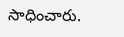సాధించారు.